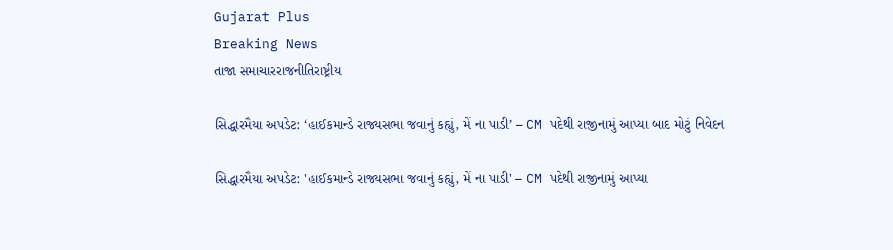Gujarat Plus
Breaking News
તાજા સમાચારરાજનીતિરાષ્ટ્રીય

સિદ્ધારમૈયા અપડેટ: ‘હાઈકમાન્ડે રાજ્યસભા જવાનું કહ્યું, મેં ના પાડી’ – CM પદેથી રાજીનામું આપ્યા બાદ મોટું નિવેદન

સિદ્ધારમૈયા અપડેટ: 'હાઈકમાન્ડે રાજ્યસભા જવાનું કહ્યું, મેં ના પાડી' – CM પદેથી રાજીનામું આપ્યા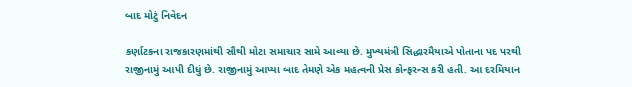બાદ મોટું નિવેદન

કર્ણાટકના રાજકારણમાંથી સૌથી મોટા સમાચાર સામે આવ્યા છે. મુખ્યમંત્રી સિદ્ધારમૈયાએ પોતાના પદ પરથી રાજીનામું આપી દીધું છે. રાજીનામું આપ્યા બાદ તેમણે એક મહત્વની પ્રેસ કોન્ફરન્સ કરી હતી. આ દરમિયાન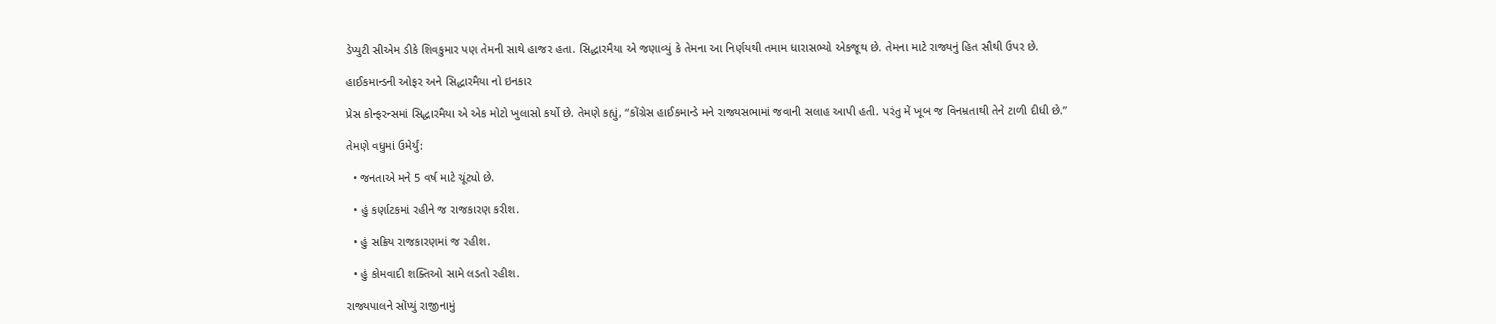ડેપ્યુટી સીએમ ડીકે શિવકુમાર પણ તેમની સાથે હાજર હતા. સિદ્ધારમૈયા એ જણાવ્યું કે તેમના આ નિર્ણયથી તમામ ધારાસભ્યો એકજૂથ છે. તેમના માટે રાજ્યનું હિત સૌથી ઉપર છે.

હાઈકમાન્ડની ઓફર અને સિદ્ધારમૈયા નો ઇનકાર

પ્રેસ કોન્ફરન્સમાં સિદ્ધારમૈયા એ એક મોટો ખુલાસો કર્યો છે. તેમણે કહ્યું, “કોંગ્રેસ હાઈકમાન્ડે મને રાજ્યસભામાં જવાની સલાહ આપી હતી. પરંતુ મેં ખૂબ જ વિનમ્રતાથી તેને ટાળી દીધી છે.”

તેમણે વધુમાં ઉમેર્યું:

  • જનતાએ મને 5 વર્ષ માટે ચૂંટ્યો છે.

  • હું કર્ણાટકમાં રહીને જ રાજકારણ કરીશ.

  • હું સક્રિય રાજકારણમાં જ રહીશ.

  • હું કોમવાદી શક્તિઓ સામે લડતો રહીશ.

રાજ્યપાલને સોંપ્યું રાજીનામું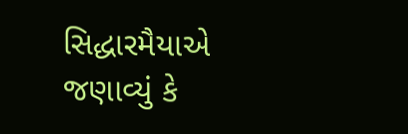સિદ્ધારમૈયાએ જણાવ્યું કે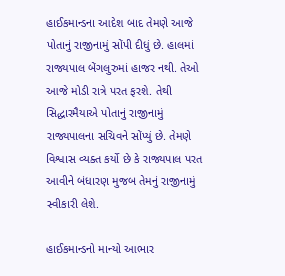હાઈકમાન્ડના આદેશ બાદ તેમણે આજે પોતાનું રાજીનામું સોંપી દીધું છે. હાલમાં રાજ્યપાલ બેંગલુરુમાં હાજર નથી. તેઓ આજે મોડી રાત્રે પરત ફરશે. તેથી સિદ્ધારમૈયાએ પોતાનું રાજીનામું રાજ્યપાલના સચિવને સોંપ્યું છે. તેમણે વિશ્વાસ વ્યક્ત કર્યો છે કે રાજ્યપાલ પરત આવીને બંધારણ મુજબ તેમનું રાજીનામું સ્વીકારી લેશે.

હાઈકમાન્ડનો માન્યો આભાર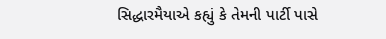સિદ્ધારમૈયાએ કહ્યું કે તેમની પાર્ટી પાસે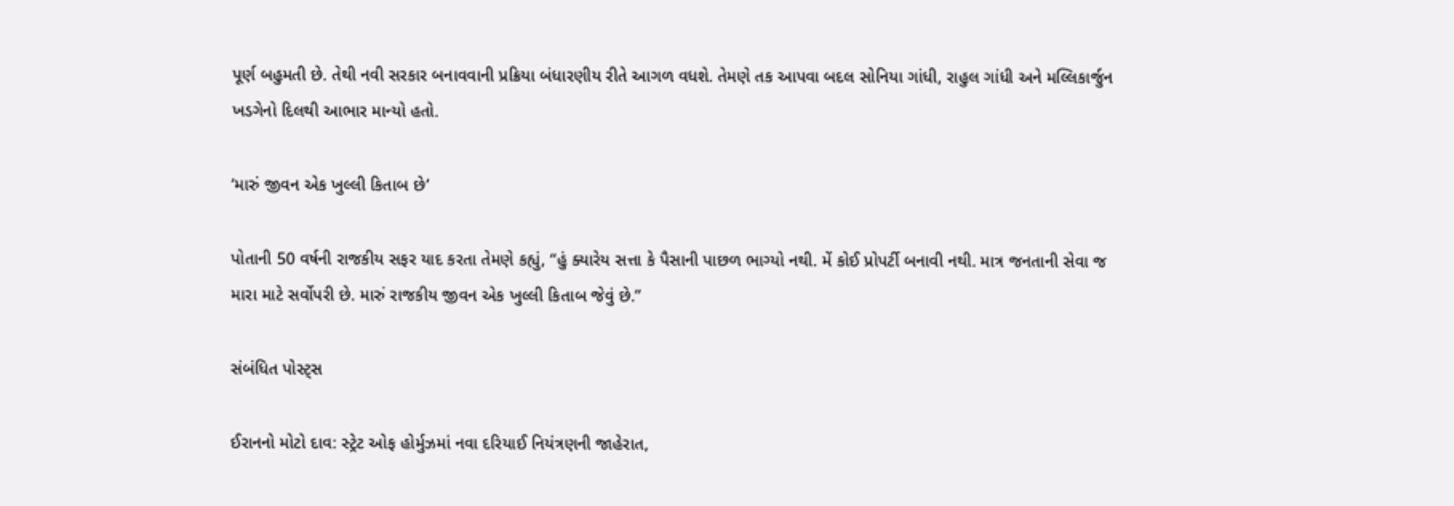પૂર્ણ બહુમતી છે. તેથી નવી સરકાર બનાવવાની પ્રક્રિયા બંધારણીય રીતે આગળ વધશે. તેમણે તક આપવા બદલ સોનિયા ગાંધી, રાહુલ ગાંધી અને મલ્લિકાર્જુન ખડગેનો દિલથી આભાર માન્યો હતો.

‘મારું જીવન એક ખુલ્લી કિતાબ છે’

પોતાની 50 વર્ષની રાજકીય સફર યાદ કરતા તેમણે કહ્યું, “હું ક્યારેય સત્તા કે પૈસાની પાછળ ભાગ્યો નથી. મેં કોઈ પ્રોપર્ટી બનાવી નથી. માત્ર જનતાની સેવા જ મારા માટે સર્વોપરી છે. મારું રાજકીય જીવન એક ખુલ્લી કિતાબ જેવું છે.”

સંબંધિત પોસ્ટ્સ

ઈરાનનો મોટો દાવ: સ્ટ્રેટ ઓફ હોર્મુઝમાં નવા દરિયાઈ નિયંત્રણની જાહેરાત,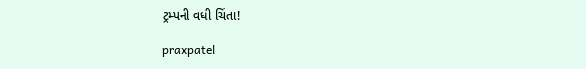ટ્રમ્પની વધી ચિંતા!

praxpatel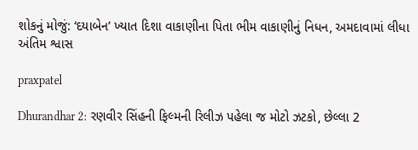શોકનું મોજું: ‘દયાબેન’ ખ્યાત દિશા વાકાણીના પિતા ભીમ વાકાણીનું નિધન, અમદાવામાં લીધા અંતિમ શ્વાસ

praxpatel

Dhurandhar 2: રણવીર સિંહની ફિલ્મની રિલીઝ પહેલા જ મોટો ઝટકો, છેલ્લા 2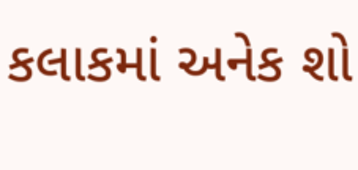કલાકમાં અનેક શો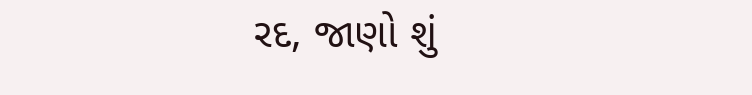રદ, જાણો શું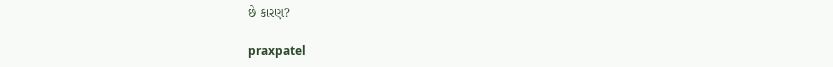છે કારણ?

praxpatel